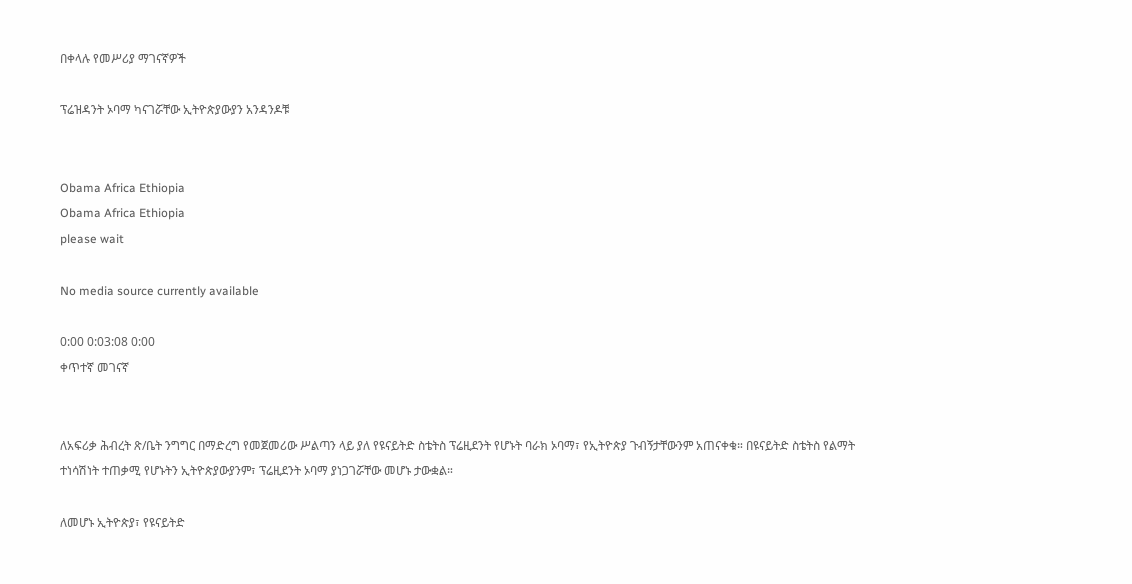በቀላሉ የመሥሪያ ማገናኛዎች

ፕሬዝዳንት ኦባማ ካናገሯቸው ኢትዮጵያውያን አንዳንዶቹ


Obama Africa Ethiopia
Obama Africa Ethiopia
please wait

No media source currently available

0:00 0:03:08 0:00
ቀጥተኛ መገናኛ


ለአፍሪቃ ሕብረት ጽ/ቤት ንግግር በማድረግ የመጀመሪው ሥልጣን ላይ ያለ የዩናይትድ ስቴትስ ፕሬዚደንት የሆኑት ባራክ ኦባማ፣ የኢትዮጵያ ጉብኝታቸውንም አጠናቀቁ። በዩናይትድ ስቴትስ የልማት ተነሳሽነት ተጠቃሚ የሆኑትን ኢትዮጵያውያንም፣ ፕሬዚደንት ኦባማ ያነጋገሯቸው መሆኑ ታውቋል።

ለመሆኑ ኢትዮጵያ፣ የዩናይትድ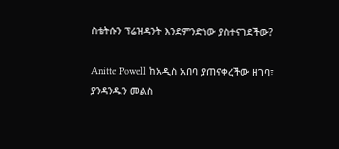ስቴትሱን ፕሬዝዳንት እንደምንድነው ያስተናገደችው?

Anitte Powell ከአዲስ አበባ ያጠናቀረችው ዘገባ፣ ያንዳንዱን መልስ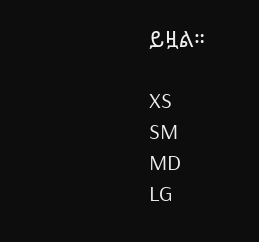ይዟል።

XS
SM
MD
LG